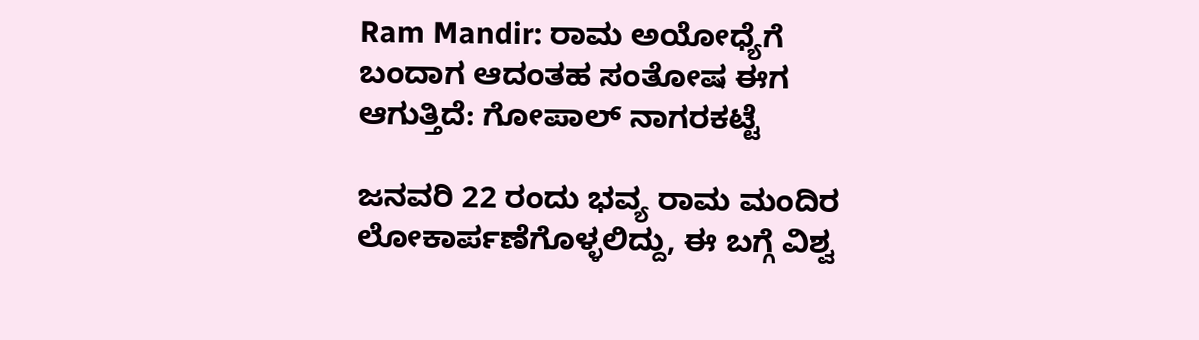Ram Mandir: ರಾಮ ಅಯೋಧ್ಯೆಗೆ ಬಂದಾಗ ಆದಂತಹ ಸಂತೋಷ ಈಗ ಆಗುತ್ತಿದೆ: ಗೋಪಾಲ್‌ ನಾಗರಕಟ್ಟೆ

ಜನವರಿ 22 ರಂದು ಭವ್ಯ ರಾಮ ಮಂದಿರ ಲೋಕಾರ್ಪಣೆಗೊಳ್ಳಲಿದ್ದು, ಈ ಬಗ್ಗೆ ವಿಶ್ವ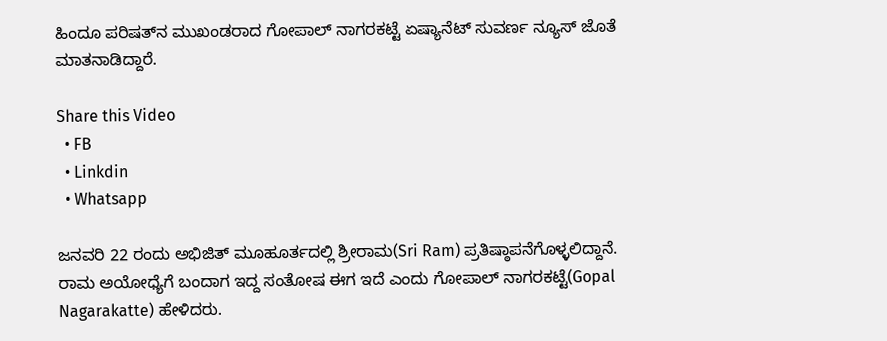ಹಿಂದೂ ಪರಿಷತ್‌ನ ಮುಖಂಡರಾದ ಗೋಪಾಲ್‌ ನಾಗರಕಟ್ಟೆ ಏಷ್ಯಾನೆಟ್‌ ಸುವರ್ಣ ನ್ಯೂಸ್‌ ಜೊತೆ ಮಾತನಾಡಿದ್ದಾರೆ.

Share this Video
  • FB
  • Linkdin
  • Whatsapp

ಜನವರಿ 22 ರಂದು ಅಭಿಜಿತ್‌ ಮೂಹೂರ್ತದಲ್ಲಿ ಶ್ರೀರಾಮ(Sri Ram) ಪ್ರತಿಷ್ಠಾಪನೆಗೊಳ್ಳಲಿದ್ದಾನೆ. ರಾಮ ಅಯೋಧ್ಯೆಗೆ ಬಂದಾಗ ಇದ್ದ ಸಂತೋಷ ಈಗ ಇದೆ ಎಂದು ಗೋಪಾಲ್‌ ನಾಗರಕಟ್ಟೆ(Gopal Nagarakatte) ಹೇಳಿದರು.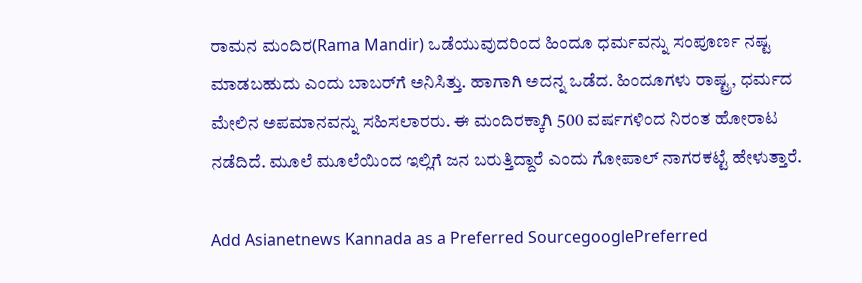ರಾಮನ ಮಂದಿರ(Rama Mandir) ಒಡೆಯುವುದರಿಂದ ಹಿಂದೂ ಧರ್ಮವನ್ನು ಸಂಪೂರ್ಣ ನಷ್ಟ ಮಾಡಬಹುದು ಎಂದು ಬಾಬರ್‌ಗೆ ಅನಿಸಿತ್ತು. ಹಾಗಾಗಿ ಅದನ್ನ ಒಡೆದ. ಹಿಂದೂಗಳು ರಾಷ್ಟ್ರ, ಧರ್ಮದ ಮೇಲಿನ ಅಪಮಾನವನ್ನು ಸಹಿಸಲಾರರು. ಈ ಮಂದಿರಕ್ಕಾಗಿ 500 ವರ್ಷಗಳಿಂದ ನಿರಂತ ಹೋರಾಟ ನಡೆದಿದೆ. ಮೂಲೆ ಮೂಲೆಯಿಂದ ಇಲ್ಲಿಗೆ ಜನ ಬರುತ್ತಿದ್ದಾರೆ ಎಂದು ಗೋಪಾಲ್‌ ನಾಗರಕಟ್ಟೆ ಹೇಳುತ್ತಾರೆ.

Add Asianetnews Kannada as a Preferred SourcegooglePreferred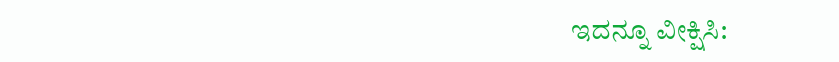ಇದನ್ನೂ ವೀಕ್ಷಿಸಿ: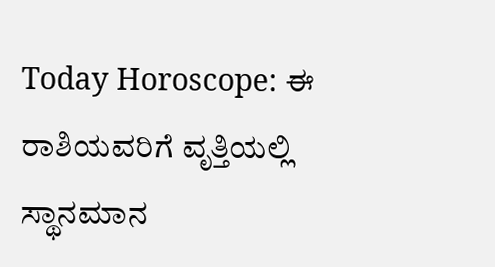Today Horoscope: ಈ ರಾಶಿಯವರಿಗೆ ವೃತ್ತಿಯಲ್ಲಿ ಸ್ಥಾನಮಾನ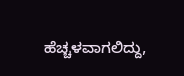ಹೆಚ್ಚಳವಾಗಲಿದ್ದು,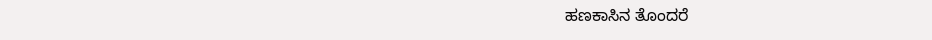ಹಣಕಾಸಿನ ತೊಂದರೆ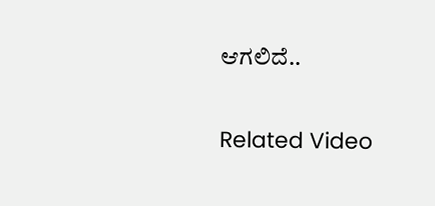ಆಗಲಿದೆ..

Related Video